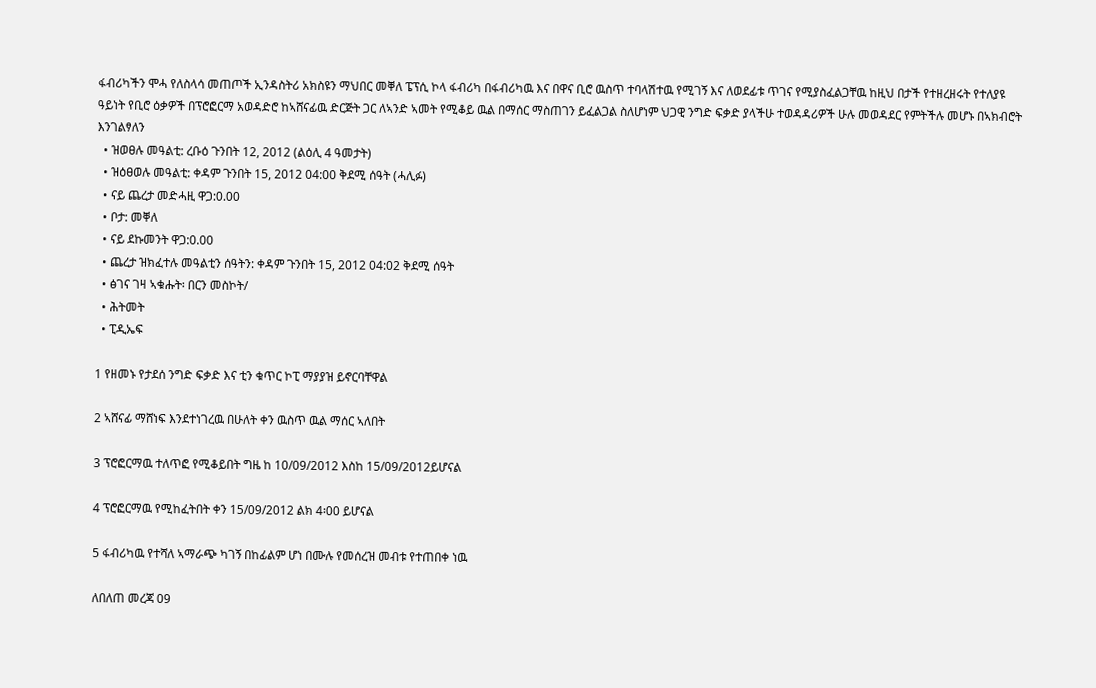ፋብሪካችን ሞሓ የለስላሳ መጠጦች ኢንዳስትሪ አክስዩን ማህበር መቐለ ፔፕሲ ኮላ ፋብሪካ በፋብሪካዉ እና በዋና ቢሮ ዉስጥ ተባላሽተዉ የሚገኝ እና ለወደፊቱ ጥገና የሚያስፈልጋቸዉ ከዚህ በታች የተዘረዘሩት የተለያዩ ዓይነት የቢሮ ዕቃዎች በፕሮፎርማ አወዳድሮ ከኣሸናፊዉ ድርጅት ጋር ለኣንድ ኣመት የሚቆይ ዉል በማሰር ማስጠገን ይፈልጋል ስለሆነም ህጋዊ ንግድ ፍቃድ ያላችሁ ተወዳዳሪዎች ሁሉ መወዳደር የምትችሉ መሆኑ በኣክብሮት እንገልፃለን
  • ዝወፀሉ መዓልቲ: ረቡዕ ጉንበት 12, 2012 (ልዕሊ 4 ዓመታት)
  • ዝዕፀወሉ መዓልቲ: ቀዳም ጉንበት 15, 2012 04:00 ቅደሚ ሰዓት (ሓሊፉ)
  • ናይ ጨረታ መድሓዚ ዋጋ:0.00
  • ቦታ: መቐለ
  • ናይ ደኩመንት ዋጋ:0.00
  • ጨረታ ዝክፈተሉ መዓልቲን ሰዓትን: ቀዳም ጉንበት 15, 2012 04:02 ቅደሚ ሰዓት
  • ፅገና ገዛ ኣቁሑት፡ በርን መስኮት/
  • ሕትመት
  • ፒዲኤፍ

1 የዘመኑ የታደሰ ንግድ ፍቃድ እና ቲን ቁጥር ኮፒ ማያያዝ ይኖርባቸዋል

2 ኣሸናፊ ማሸነፍ እንደተነገረዉ በሁለት ቀን ዉስጥ ዉል ማሰር ኣለበት

3 ፕሮፎርማዉ ተለጥፎ የሚቆይበት ግዜ ከ 10/09/2012 እስከ 15/09/2012ይሆናል

4 ፕሮፎርማዉ የሚከፈትበት ቀን 15/09/2012 ልክ 4፡00 ይሆናል

5 ፋብሪካዉ የተሻለ ኣማራጭ ካገኝ በከፊልም ሆነ በሙሉ የመሰረዝ መብቱ የተጠበቀ ነዉ

ለበለጠ መረጃ 09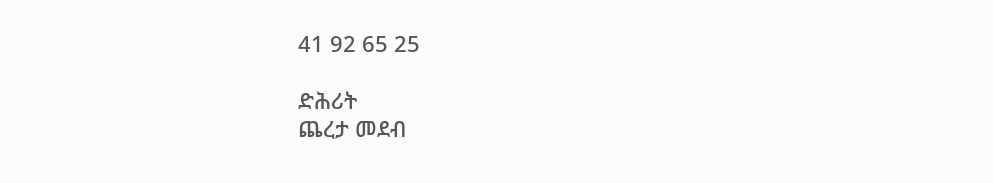41 92 65 25

ድሕሪት
ጨረታ መደብ